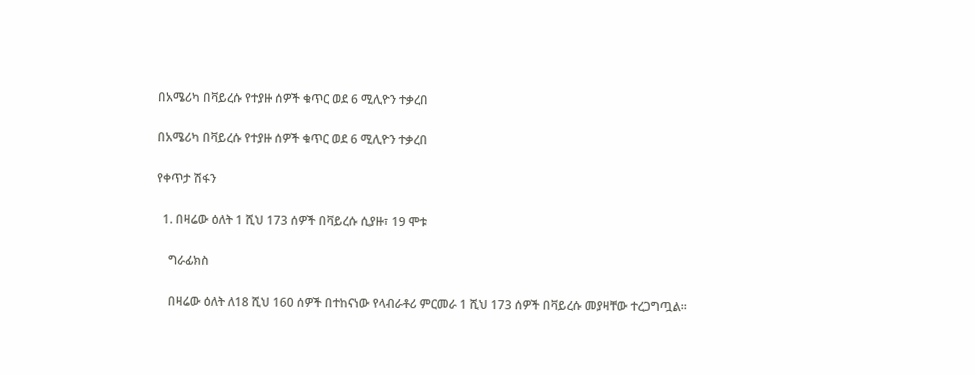በአሜሪካ በቫይረሱ የተያዙ ሰዎች ቁጥር ወደ 6 ሚሊዮን ተቃረበ

በአሜሪካ በቫይረሱ የተያዙ ሰዎች ቁጥር ወደ 6 ሚሊዮን ተቃረበ

የቀጥታ ሽፋን

  1. በዛሬው ዕለት 1 ሺህ 173 ሰዎች በቫይረሱ ሲያዙ፣ 19 ሞቱ

    ግራፊክስ

    በዛሬው ዕለት ለ18 ሺህ 160 ሰዎች በተከናነው የላብራቶሪ ምርመራ 1 ሺህ 173 ሰዎች በቫይረሱ መያዛቸው ተረጋግጧል።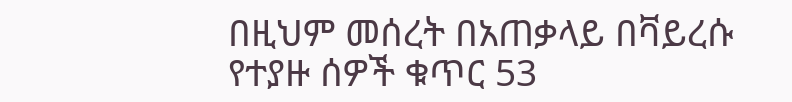በዚህም መሰረት በአጠቃላይ በቫይረሱ የተያዙ ሰዎች ቁጥር 53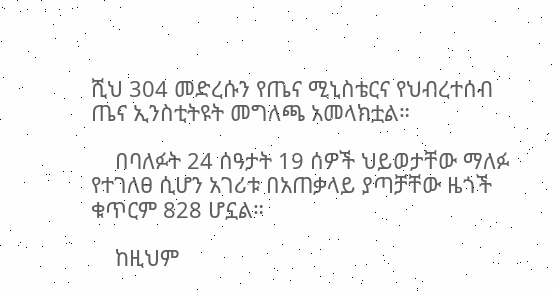ሺህ 304 መድረሱን የጤና ሚኒስቴርና የህብረተሰብ ጤና ኢንስቲትዩት መግለጫ አመላክቷል።

    በባለፉት 24 ሰዓታት 19 ሰዎች ህይወታቸው ማለፉ የተገለፀ ሲሆን አገሪቱ በአጠቃላይ ያጣቻቸው ዜጎች ቁጥርም 828 ሆኗል።

    ከዚህም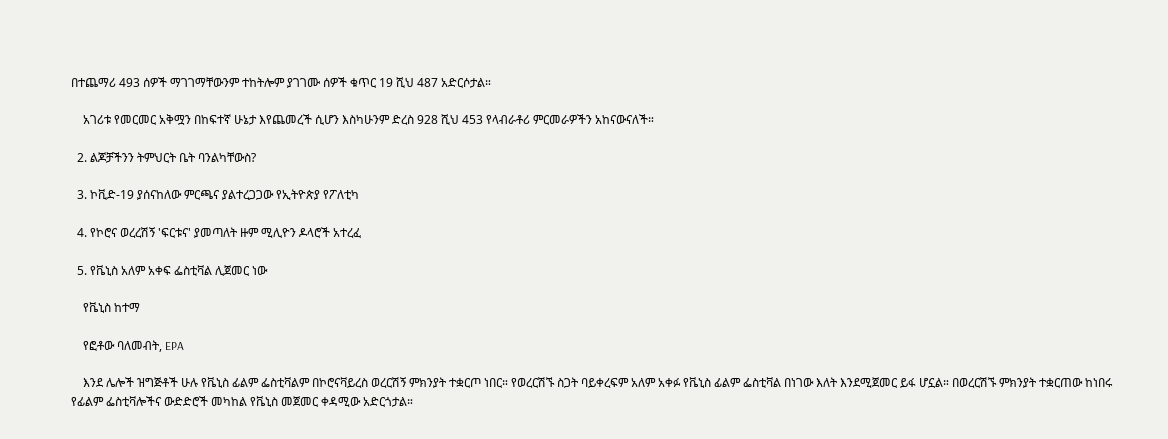በተጨማሪ 493 ሰዎች ማገገማቸውንም ተከትሎም ያገገሙ ሰዎች ቁጥር 19 ሺህ 487 አድርሶታል።

    አገሪቱ የመርመር አቅሟን በከፍተኛ ሁኔታ እየጨመረች ሲሆን እስካሁንም ድረስ 928 ሺህ 453 የላብራቶሪ ምርመራዎችን አከናውናለች።

  2. ልጆቻችንን ትምህርት ቤት ባንልካቸውስ?

  3. ኮቪድ-19 ያሰናከለው ምርጫና ያልተረጋጋው የኢትዮጵያ የፖለቲካ

  4. የኮሮና ወረረሽኝ 'ፍርቱና' ያመጣለት ዙም ሚሊዮን ዶላሮች አተረፈ

  5. የቬኒስ አለም አቀፍ ፌስቲቫል ሊጀመር ነው

    የቬኒስ ከተማ

    የፎቶው ባለመብት, EPA

    እንደ ሌሎች ዝግጅቶች ሁሉ የቬኒስ ፊልም ፌስቲቫልም በኮሮናቫይረስ ወረርሽኝ ምክንያት ተቋርጦ ነበር። የወረርሽኙ ስጋት ባይቀረፍም አለም አቀፉ የቬኒስ ፊልም ፌስቲቫል በነገው እለት እንደሚጀመር ይፋ ሆኗል። በወረርሽኙ ምክንያት ተቋርጠው ከነበሩ የፊልም ፌስቲቫሎችና ውድድሮች መካከል የቬኒስ መጀመር ቀዳሚው አድርጎታል።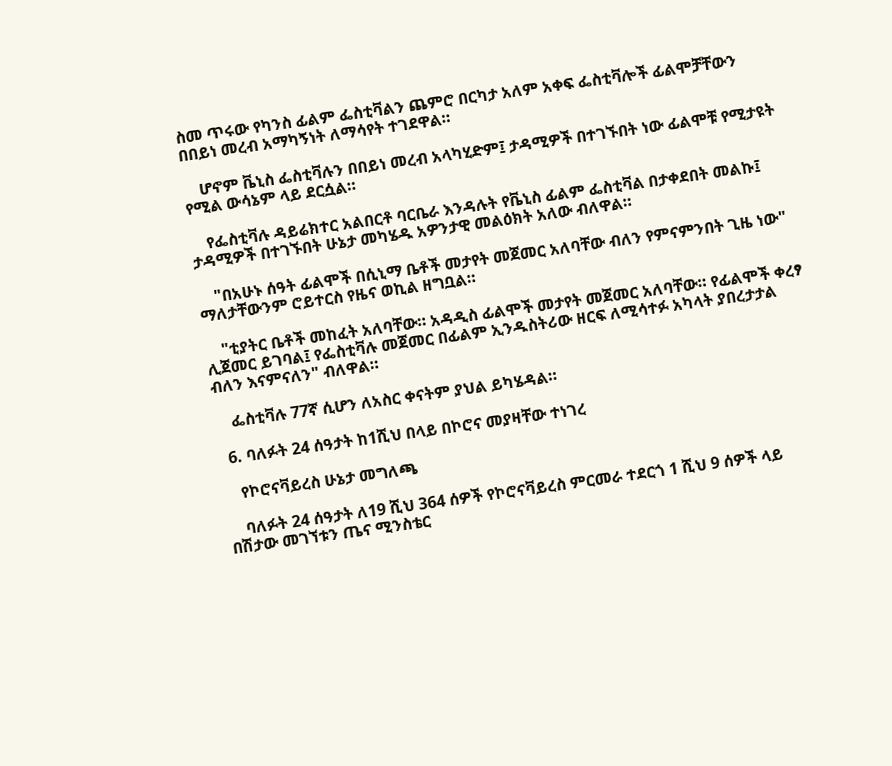ስመ ጥሩው የካንስ ፊልም ፌስቲቫልን ጨምሮ በርካታ አለም አቀፍ ፌስቲቫሎች ፊልሞቻቸውን በበይነ መረብ አማካኝነት ለማሳየት ተገደዋል።

    ሆኖም ቬኒስ ፌስቲቫሉን በበይነ መረብ አላካሂድም፤ ታዳሚዎች በተገኙበት ነው ፊልሞቹ የሚታዩት የሚል ውሳኔም ላይ ደርሷል።

    የፌስቲቫሉ ዳይሬክተር አልበርቶ ባርቤራ እንዳሉት የቬኒስ ፊልም ፌስቲቫል በታቀደበት መልኩ፤ ታዳሚዎች በተገኙበት ሁኔታ መካሄዱ አዎንታዊ መልዕክት አለው ብለዋል።

    "በአሁኑ ሰዓት ፊልሞች በሲኒማ ቤቶች መታየት መጀመር አለባቸው ብለን የምናምንበት ጊዜ ነው" ማለታቸውንም ሮይተርስ የዜና ወኪል ዘግቧል።

    "ቲያትር ቤቶች መከፈት አለባቸው። አዳዲስ ፊልሞች መታየት መጀመር አለባቸው። የፊልሞች ቀረፃ ሊጀመር ይገባል፤ የፌስቲቫሉ መጀመር በፊልም ኢንዱስትሪው ዘርፍ ለሚሳተፉ አካላት ያበረታታል ብለን እናምናለን" ብለዋል።

    ፌስቲቫሉ 77ኛ ሲሆን ለአስር ቀናትም ያህል ይካሄዳል።

  6. ባለፉት 24 ሰዓታት ከ1ሺህ በላይ በኮሮና መያዛቸው ተነገረ

    የኮሮናቫይረስ ሁኔታ መግለጫ

    ባለፉት 24 ሰዓታት ለ19 ሺህ 364 ሰዎች የኮሮናቫይረስ ምርመራ ተደርጎ 1 ሺህ 9 ሰዎች ላይ በሽታው መገኘቱን ጤና ሚንስቴር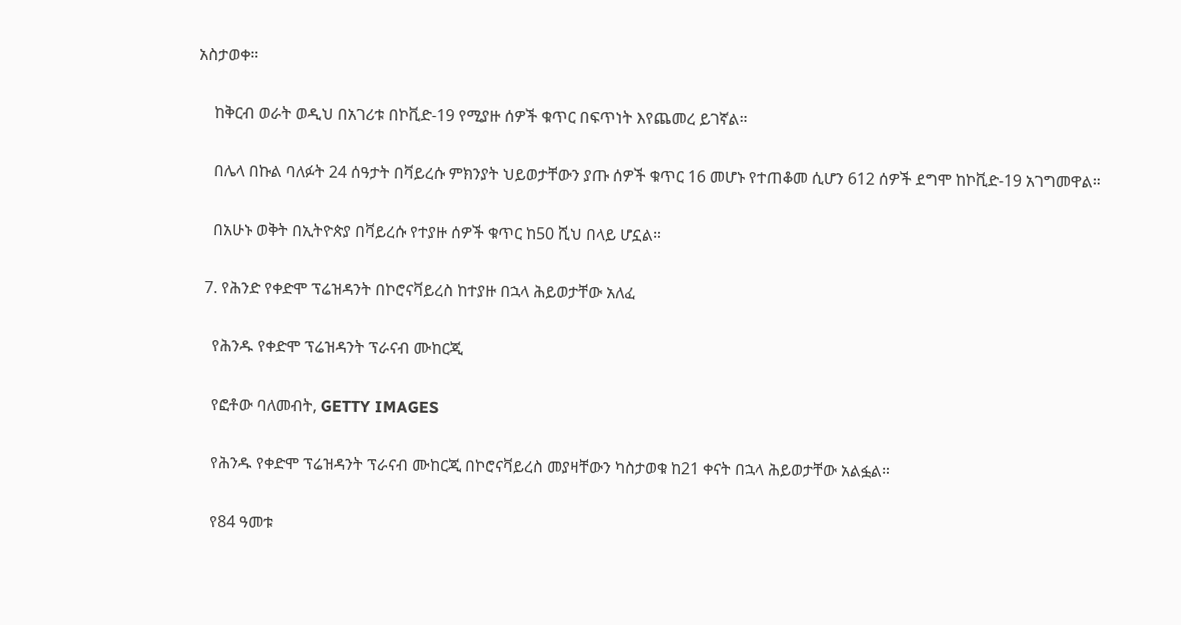አስታወቀ።

    ከቅርብ ወራት ወዲህ በአገሪቱ በኮቪድ-19 የሚያዙ ሰዎች ቁጥር በፍጥነት እየጨመረ ይገኛል።

    በሌላ በኩል ባለፉት 24 ሰዓታት በቫይረሱ ምክንያት ህይወታቸውን ያጡ ሰዎች ቁጥር 16 መሆኑ የተጠቆመ ሲሆን 612 ሰዎች ደግሞ ከኮቪድ-19 አገግመዋል።

    በአሁኑ ወቅት በኢትዮጵያ በቫይረሱ የተያዙ ሰዎች ቁጥር ከ50 ሺህ በላይ ሆኗል።

  7. የሕንድ የቀድሞ ፕሬዝዳንት በኮሮናቫይረስ ከተያዙ በኋላ ሕይወታቸው አለፈ

    የሕንዱ የቀድሞ ፕሬዝዳንት ፕራናብ ሙከርጂ

    የፎቶው ባለመብት, GETTY IMAGES

    የሕንዱ የቀድሞ ፕሬዝዳንት ፕራናብ ሙከርጂ በኮሮናቫይረስ መያዛቸውን ካስታወቁ ከ21 ቀናት በኋላ ሕይወታቸው አልፏል።

    የ84 ዓመቱ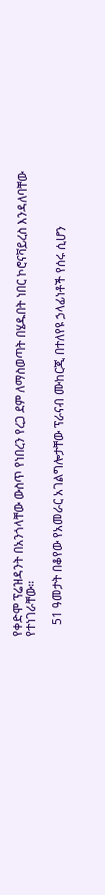የቀድሞ ፕሬዝዳንት በአንጎላቸው ውስጥ የነበረን የረጋ ደም ለማስወጣት በሄዱበት ነበር ኮሮናቫይረስ እንዳለባቸው የተነገራቸው።

    51 ዓመታት በቆየው የአመራር አገልግሎታቸው ፕራናብ ሙከርጂ በተለየዩ ኃላፊነቶች የሰሩ ሲሆን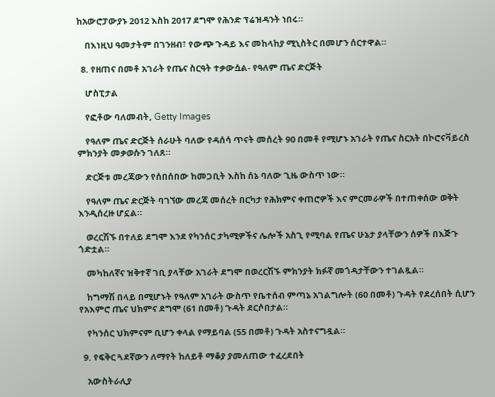ከአውሮፓውያኑ 2012 እስከ 2017 ደግሞ የሕንድ ፕሬዝዳንት ነበሩ።

    በእነዚህ ዓመታትም በገንዘብ፣ የውጭ ጉዳይ እና መከላከያ ሚኒስትር በመሆን ሰርተዋል።

  8. የዘጠና በመቶ አገራት የጤና ስርዓት ተቃውሷል- የዓለም ጤና ድርጅት

    ሆስፒታል

    የፎቶው ባለመብት, Getty Images

    የዓለም ጤና ድርጅት ሰራሁት ባለው የዳሰሳ ጥናት መሰረት 90 በመቶ የሚሆኑ አገራት የጤና ስርአት በኮሮናቫይረስ ምክንያት መቃወሱን ገለጸ።

    ድርጅቱ መረጃውን የሰበሰበው ከመጋቢት እስከ ሰኔ ባለው ጊዜ ውስጥ ነው።

    የዓለም ጤና ድርጅት ባገኘው መረጃ መሰረት በርካታ የሕክምና ቀጠሮዎች እና ምርመራዎች በተጠቀሰው ወቅት እንዲሰረዙ ሆኗል።

    ወረርሽኙ በተለይ ደግሞ እንደ የካንሰር ታካሚዎችና ሌሎች አስጊ የሚባል የጤና ሁኔታ ያላቸውን ሰዎች በእጅጉ ጎድቷል።

    መካከለኛና ዝቅተኛ ገቢ ያላቸው አገራት ደግሞ በወረርሽኙ ምክንያት ክፉኛ መጎዳታቸውን ተገልጿል።

    ከግማሽ በላይ በሚሆኑት የዓለም አገራት ውስጥ የቤተሰብ ምጣኔ አገልግሎት (60 በመቶ) ጉዳት የደረሰበት ሲሆን የአእምሮ ጤና ህክምና ደግሞ (61 በመቶ) ጉዳት ደርሶበታል።

    የካንሰር ህክምናም ቢሆን ቀላል የማይባል (55 በመቶ) ጉዳት አስተናግዷል።

  9. የፍቅር ጓደኛውን ለማየት ከለይቶ ማቆያ ያመለጠው ተፈረደበት

    አውስትራሊያ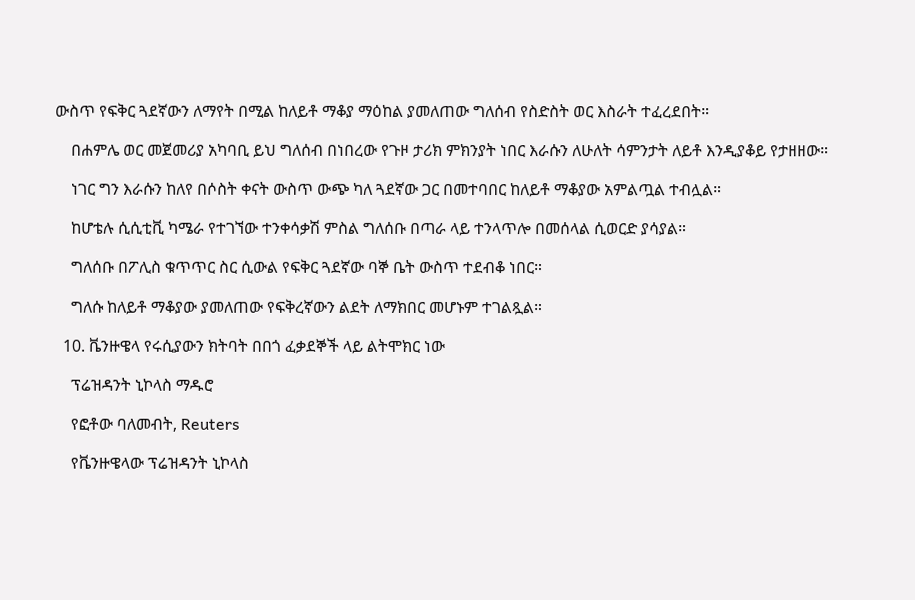ውስጥ የፍቅር ጓደኛውን ለማየት በሚል ከለይቶ ማቆያ ማዕከል ያመለጠው ግለሰብ የስድስት ወር እስራት ተፈረደበት።

    በሐምሌ ወር መጀመሪያ አካባቢ ይህ ግለሰብ በነበረው የጉዞ ታሪክ ምክንያት ነበር እራሱን ለሁለት ሳምንታት ለይቶ እንዲያቆይ የታዘዘው።

    ነገር ግን እራሱን ከለየ በሶስት ቀናት ውስጥ ውጭ ካለ ጓደኛው ጋር በመተባበር ከለይቶ ማቆያው አምልጧል ተብሏል።

    ከሆቴሉ ሲሲቲቪ ካሜራ የተገኘው ተንቀሳቃሽ ምስል ግለሰቡ በጣራ ላይ ተንላጥሎ በመሰላል ሲወርድ ያሳያል።

    ግለሰቡ በፖሊስ ቁጥጥር ስር ሲውል የፍቅር ጓደኛው ባኞ ቤት ውስጥ ተደብቆ ነበር።

    ግለሱ ከለይቶ ማቆያው ያመለጠው የፍቅረኛውን ልደት ለማክበር መሆኑም ተገልጿል።

  10. ቬንዙዌላ የሩሲያውን ክትባት በበጎ ፈቃደኞች ላይ ልትሞክር ነው

    ፕሬዝዳንት ኒኮላስ ማዱሮ

    የፎቶው ባለመብት, Reuters

    የቬንዙዌላው ፕሬዝዳንት ኒኮላስ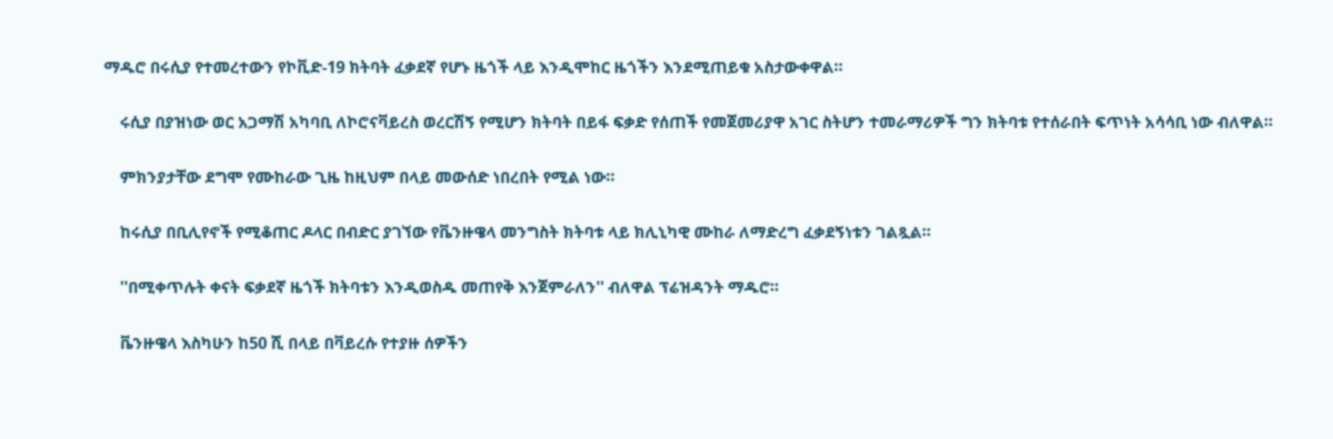ማዱሮ በሩሲያ የተመረተውን የኮቪድ-19 ክትባት ፈቃደኛ የሆኑ ዜጎች ላይ እንዲሞከር ዜጎችን እንደሚጠይቁ አስታውቀዋል።

    ሩሲያ በያዝነው ወር አጋማሽ አካባቢ ለኮሮናቫይረስ ወረርሽኝ የሚሆን ክትባት በይፋ ፍቃድ የሰጠች የመጀመሪያዋ አገር ስትሆን ተመራማሪዎች ግን ክትባቱ የተሰራበት ፍጥነት አሳሳቢ ነው ብለዋል።

    ምክንያታቸው ደግሞ የሙከራው ጊዜ ከዚህም በላይ መውሰድ ነበረበት የሚል ነው።

    ከሩሲያ በቢሊየኖች የሚቆጠር ዶላር በብድር ያገኘው የቬንዙዌላ መንግስት ክትባቱ ላይ ክሊኒካዊ ሙከራ ለማድረግ ፈቃደኝነቱን ገልጿል።

    ''በሚቀጥሉት ቀናት ፍቃደኛ ዜጎች ክትባቱን እንዲወስዱ መጠየቅ እንጀምራለን'' ብለዋል ፕሬዝዳንት ማዱሮ።

    ቬንዙዌላ እስካሁን ከ50 ሺ በላይ በቫይረሱ የተያዙ ሰዎችን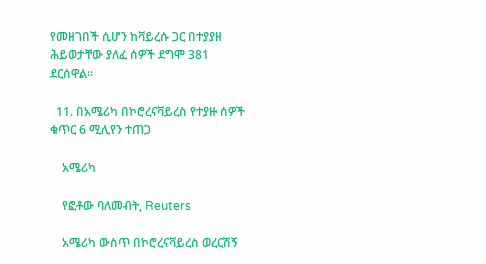የመዘገበች ሲሆን ከቫይረሱ ጋር በተያያዘ ሕይወታቸው ያለፈ ሰዎች ደግሞ 381 ደርሰዋል።

  11. በአሜሪካ በኮሮረናቫይረስ የተያዙ ሰዎች ቁጥር 6 ሚሊየን ተጠጋ

    አሜሪካ

    የፎቶው ባለመብት, Reuters

    አሜሪካ ውስጥ በኮሮረናቫይረስ ወረርሽኝ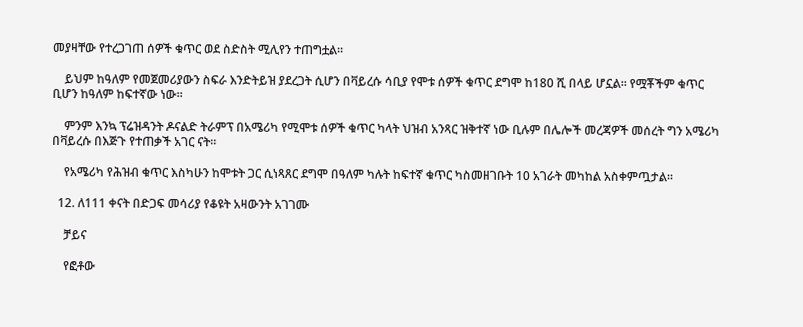መያዛቸው የተረጋገጠ ሰዎች ቁጥር ወደ ስድስት ሚሊየን ተጠግቷል።

    ይህም ከዓለም የመጀመሪያውን ስፍራ እንድትይዝ ያደረጋት ሲሆን በቫይረሱ ሳቢያ የሞቱ ሰዎች ቁጥር ደግሞ ከ180 ሺ በላይ ሆኗል። የሟቾችም ቁጥር ቢሆን ከዓለም ከፍተኛው ነው።

    ምንም እንኳ ፕሬዝዳንት ዶናልድ ትራምፕ በአሜሪካ የሚሞቱ ሰዎች ቁጥር ካላት ህዝብ አንጻር ዝቅተኛ ነው ቢሉም በሌሎች መረጃዎች መሰረት ግን አሜሪካ በቫይረሱ በእጅጉ የተጠቃች አገር ናት።

    የአሜሪካ የሕዝብ ቁጥር እስካሁን ከሞቱት ጋር ሲነጻጸር ደግሞ በዓለም ካሉት ከፍተኛ ቁጥር ካስመዘገቡት 10 አገራት መካከል አስቀምጧታል።

  12. ለ111 ቀናት በድጋፍ መሳሪያ የቆዩት አዛውንት አገገሙ

    ቻይና

    የፎቶው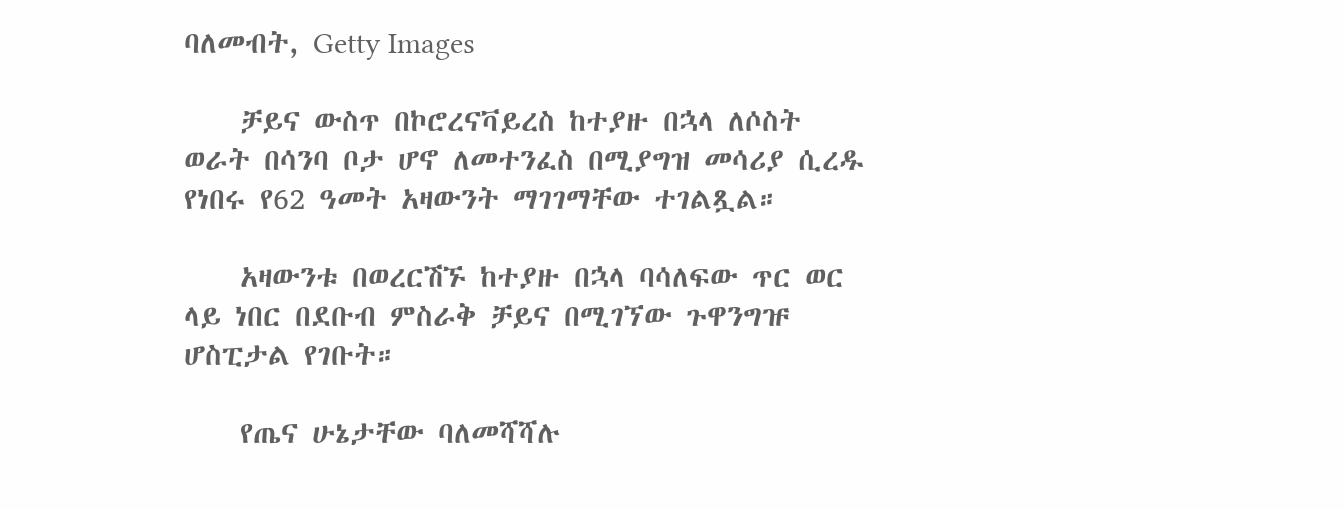ባለመብት, Getty Images

    ቻይና ውስጥ በኮሮረናቫይረስ ከተያዙ በኋላ ለሶስት ወራት በሳንባ ቦታ ሆኖ ለመተንፈስ በሚያግዝ መሳሪያ ሲረዱ የነበሩ የ62 ዓመት አዛውንት ማገገማቸው ተገልጿል።

    አዛውንቱ በወረርሽኙ ከተያዙ በኋላ ባሳለፍው ጥር ወር ላይ ነበር በደቡብ ምስራቅ ቻይና በሚገኘው ጉዋንግዡ ሆስፒታል የገቡት።

    የጤና ሁኔታቸው ባለመሻሻሉ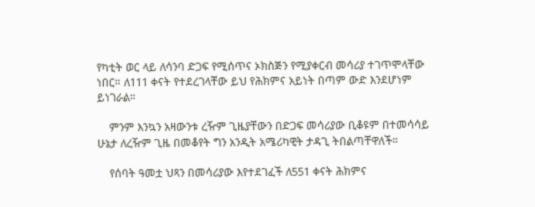የካቲት ወር ላይ ለሳንባ ድጋፍ የሚሰጥና ኦክስጅን የሚያቀርብ መሳሪያ ተገጥሞላቸው ነበር። ለ111 ቀናት የተደረገላቸው ይህ የሕክምና አይነት በጣም ውድ እንደሆነም ይነገራል።

    ምንም እንኳን አዛውንቱ ረዥም ጊዜያቸውን በድጋፍ መሳሪያው ቢቆዩም በተመሳሳይ ሁኔታ ለረዥም ጊዜ በመቆየት ግን አንዲት አሜሪካዊት ታዳጊ ትበልጣቸዋለች።

    የሰባት ዓመቷ ህጻን በመሳሪያው እየተደገፈች ለ551 ቀናት ሕክምና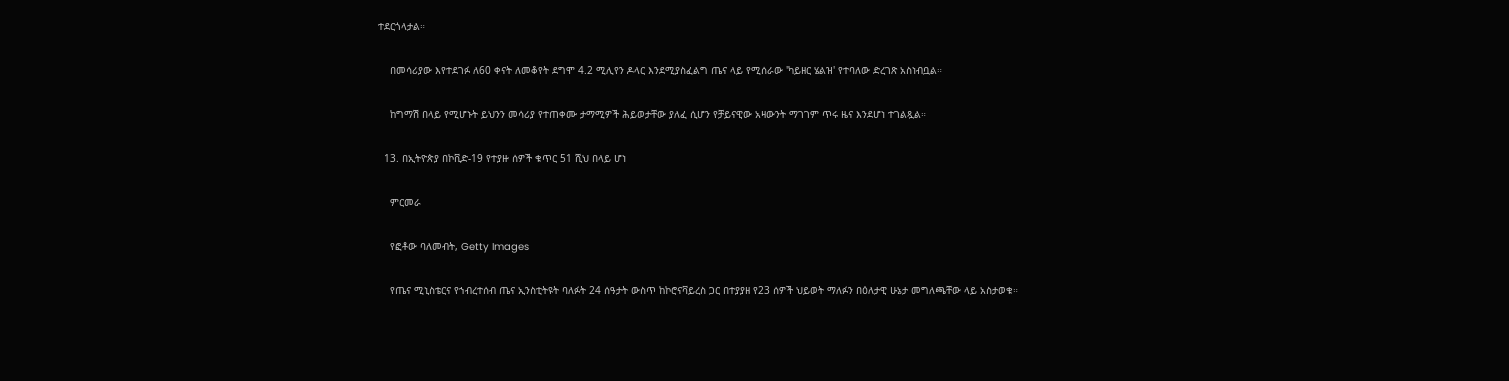ተደርጎላታል።

    በመሳሪያው እየተደገፉ ለ60 ቀናት ለመቆየት ደግሞ 4.2 ሚሊየን ዶላር እንደሚያስፈልግ ጤና ላይ የሚሰራው 'ካይዘር ሄልዝ' የተባለው ድረገጽ አስነብቧል።

    ከግማሽ በላይ የሚሆኑት ይህንን መሳሪያ የተጠቀሙ ታማሚዎች ሕይወታቸው ያለፈ ሲሆን የቻይናዊው አዛውንት ማገገም ጥሩ ዜና እንደሆነ ተገልጿል።

  13. በኢትዮጵያ በኮቪድ-19 የተያዙ ሰዎች ቁጥር 51 ሺህ በላይ ሆነ

    ምርመራ

    የፎቶው ባለመብት, Getty Images

    የጤና ሚኒስቴርና የኀብረተሰብ ጤና ኢንስቲትዩት ባለፉት 24 ሰዓታት ውስጥ ከኮሮናቫይረስ ጋር በተያያዘ የ23 ሰዎች ህይወት ማለፉን በዕለታዊ ሁኔታ መግለጫቸው ላይ አስታወቁ።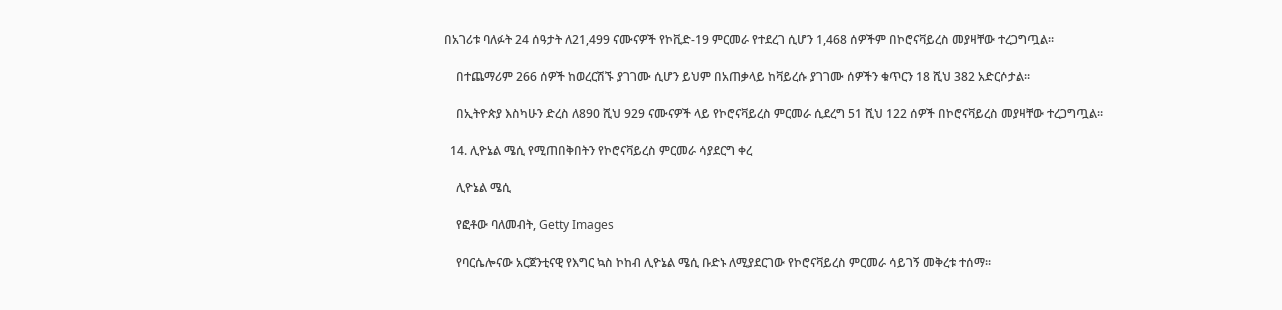በአገሪቱ ባለፉት 24 ሰዓታት ለ21,499 ናሙናዎች የኮቪድ-19 ምርመራ የተደረገ ሲሆን 1,468 ሰዎችም በኮሮናቫይረስ መያዛቸው ተረጋግጧል።

    በተጨማሪም 266 ሰዎች ከወረርሽኙ ያገገሙ ሲሆን ይህም በአጠቃላይ ከቫይረሱ ያገገሙ ሰዎችን ቁጥርን 18 ሺህ 382 አድርሶታል።

    በኢትዮጵያ እስካሁን ድረስ ለ890 ሺህ 929 ናሙናዎች ላይ የኮሮናቫይረስ ምርመራ ሲደረግ 51 ሺህ 122 ሰዎች በኮሮናቫይረስ መያዛቸው ተረጋግጧል።

  14. ሊዮኔል ሜሲ የሚጠበቅበትን የኮሮናቫይረስ ምርመራ ሳያደርግ ቀረ

    ሊዮኔል ሜሲ

    የፎቶው ባለመብት, Getty Images

    የባርሴሎናው አርጀንቲናዊ የእግር ኳስ ኮከብ ሊዮኔል ሜሲ ቡድኑ ለሚያደርገው የኮሮናቫይረስ ምርመራ ሳይገኝ መቅረቱ ተሰማ።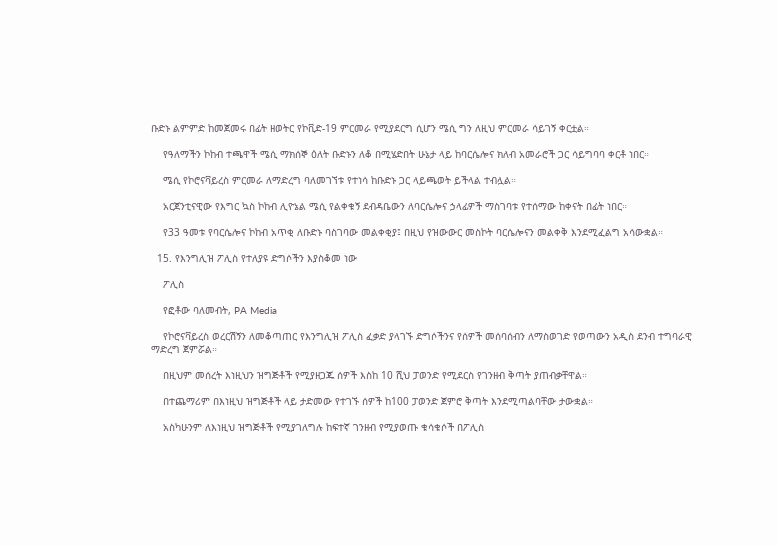ቡድኑ ልምምድ ከመጀመሩ በፊት ዘወትር የኮቪድ-19 ምርመራ የሚያደርግ ሲሆን ሜሲ ግን ለዚህ ምርመራ ሳይገኝ ቀርቷል።

    የዓለማችን ኮከብ ተጫዋች ሜሲ ማክሰኞ ዕለት ቡድኑን ለቆ በሚሄድበት ሁኔታ ላይ ከባርሴሎና ክለብ አመራሮች ጋር ሳይግባባ ቀርቶ ነበር።

    ሜሲ የኮሮናቫይረስ ምርመራ ለማድረግ ባለመገኘቱ የተነሳ ከቡድኑ ጋር ላይጫወት ይችላል ተብሏል።

    አርጀንቲናዊው የእግር ኳስ ኮከብ ሊዮኔል ሜሲ የልቀቁኝ ደብዳቤውን ለባርሴሎና ኃላፊዎች ማስገባቱ የተሰማው ከቀናት በፊት ነበር።

    የ33 ዓመቱ የባርሴሎና ኮከብ አጥቂ ለቡድኑ ባስገባው መልቀቂያ፤ በዚህ የዝውውር መስኮት ባርሴሎናን መልቀቅ እንደሚፈልግ አሳውቋል።

  15. የእንግሊዝ ፖሊስ የተለያዩ ድግሶችን እያስቆመ ነው

    ፖሊስ

    የፎቶው ባለመብት, PA Media

    የኮሮናቫይረስ ወረርሽኝን ለመቆጣጠር የእንግሊዝ ፖሊስ ፈቃድ ያላገኙ ድግሶችንና የሰዎች መሰባሰብን ለማስወገድ የወጣውን አዲስ ደንብ ተግባራዊ ማድረግ ጀምሯል።

    በዚህም መሰረት እነዚህን ዝግጅቶች የሚያዘጋጁ ሰዎች እስከ 10 ሺህ ፓወንድ የሚደርስ የገንዘብ ቅጣት ያጠብቃቸዋል።

    በተጨማሪም በእነዚህ ዝግጅቶች ላይ ታድመው የተገኙ ሰዎች ከ100 ፓወንድ ጀምሮ ቅጣት እንደሚጣልባቸው ታውቋል።

    አስካሁንም ለእነዚህ ዝግጅቶች የሚያገለግሉ ከፍተኛ ገንዘብ የሚያወጡ ቁሳቁሶች በፖሊስ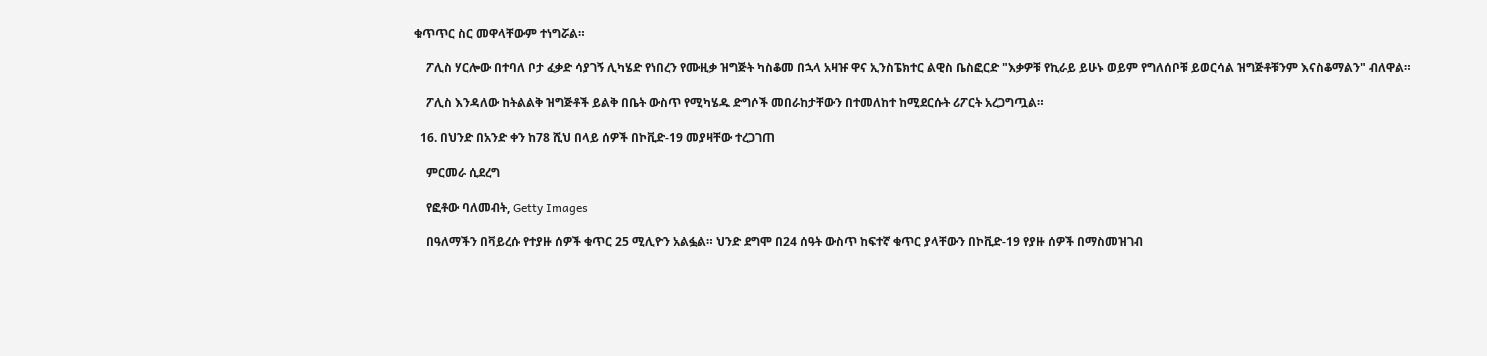ቁጥጥር ስር መዋላቸውም ተነግሯል።

    ፖሊስ ሃርሎው በተባለ ቦታ ፈቃድ ሳያገኝ ሊካሄድ የነበረን የሙዚቃ ዝግጅት ካስቆመ በኋላ አዛዡ ዋና ኢንስፔክተር ልዊስ ቤስፎርድ "እቃዎቹ የኪራይ ይሁኑ ወይም የግለሰቦቹ ይወርሳል ዝግጅቶቹንም እናስቆማልን" ብለዋል።

    ፖሊስ እንዳለው ከትልልቅ ዝግጅቶች ይልቅ በቤት ውስጥ የሚካሄዱ ድግሶች መበራከታቸውን በተመለከተ ከሚደርሱት ሪፖርት አረጋግጧል።

  16. በህንድ በአንድ ቀን ከ78 ሺህ በላይ ሰዎች በኮቪድ-19 መያዛቸው ተረጋገጠ

    ምርመራ ሲደረግ

    የፎቶው ባለመብት, Getty Images

    በዓለማችን በቫይረሱ የተያዙ ሰዎች ቁጥር 25 ሚሊዮን አልፏል። ህንድ ደግሞ በ24 ሰዓት ውስጥ ከፍተኛ ቁጥር ያላቸውን በኮቪድ-19 የያዙ ሰዎች በማስመዝገብ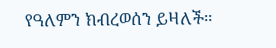የዓለምን ክብረወሰን ይዛለች።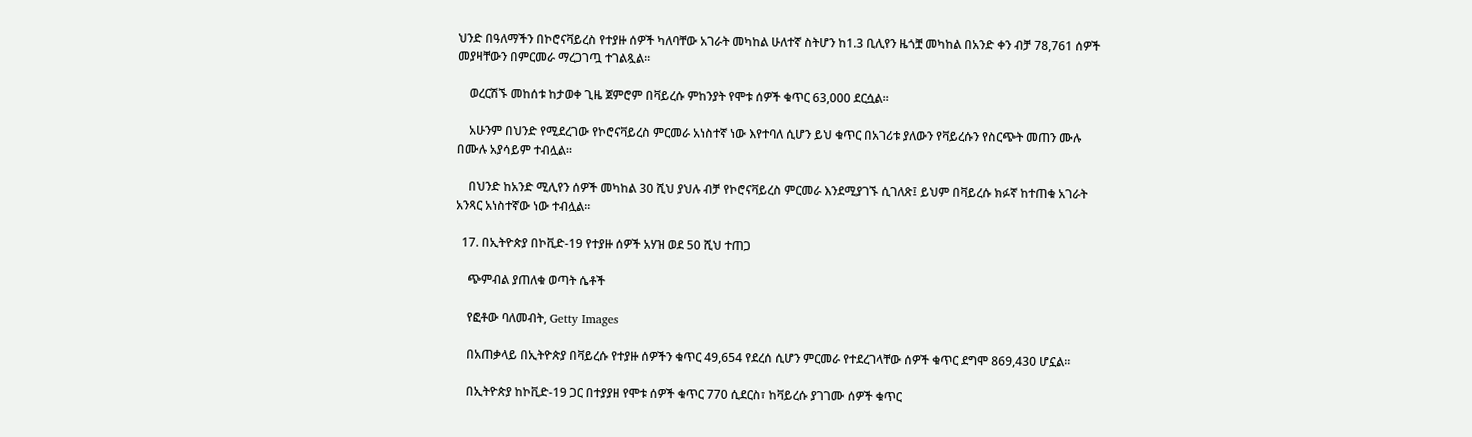ህንድ በዓለማችን በኮሮናቫይረስ የተያዙ ሰዎች ካለባቸው አገራት መካከል ሁለተኛ ስትሆን ከ1.3 ቢሊየን ዜጎቿ መካከል በአንድ ቀን ብቻ 78,761 ሰዎች መያዛቸውን በምርመራ ማረጋገጧ ተገልጿል።

    ወረርሽኙ መከሰቱ ከታወቀ ጊዜ ጀምሮም በቫይረሱ ምከንያት የሞቱ ሰዎች ቁጥር 63,000 ደርሷል።

    አሁንም በህንድ የሚደረገው የኮሮናቫይረስ ምርመራ አነስተኛ ነው እየተባለ ሲሆን ይህ ቁጥር በአገሪቱ ያለውን የቫይረሱን የስርጭት መጠን ሙሉ በሙሉ አያሳይም ተብሏል።

    በህንድ ከአንድ ሚሊየን ሰዎች መካከል 30 ሺህ ያህሉ ብቻ የኮሮናቫይረስ ምርመራ እንደሚያገኙ ሲገለጽ፤ ይህም በቫይረሱ ክፉኛ ከተጠቁ አገራት አንጻር አነስተኛው ነው ተብሏል።

  17. በኢትዮጵያ በኮቪድ-19 የተያዙ ሰዎች አሃዝ ወደ 50 ሺህ ተጠጋ

    ጭምብል ያጠለቁ ወጣት ሴቶች

    የፎቶው ባለመብት, Getty Images

    በአጠቃላይ በኢትዮጵያ በቫይረሱ የተያዙ ሰዎችን ቁጥር 49,654 የደረሰ ሲሆን ምርመራ የተደረገላቸው ሰዎች ቁጥር ደግሞ 869,430 ሆኗል።

    በኢትዮጵያ ከኮቪድ-19 ጋር በተያያዘ የሞቱ ሰዎች ቁጥር 770 ሲደርስ፣ ከቫይረሱ ያገገሙ ሰዎች ቁጥር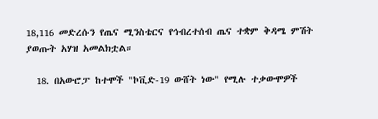18,116 መድረሱን የጤና ሚንስቴርና የኅብረተሰብ ጤና ተቋም ቅዳሜ ምሽት ያወጡት አሃዝ አመልክቷል።

  18. በአውሮፓ ከተሞች "ኮቪድ-19 ውሸት ነው" የሚሉ ተቃውሞዎች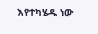እየተካሄዱ ነው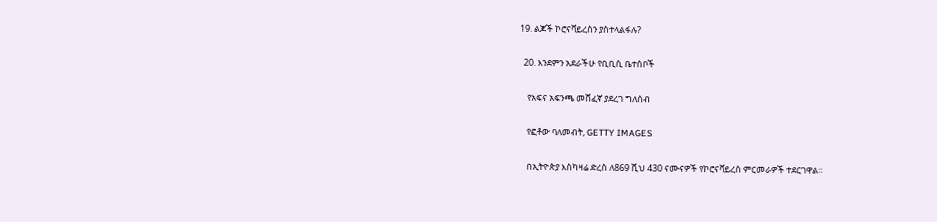19. ልጆች ኮሮናቫይረስን ያስተላልፋሉ?

  20. እንደምን አደራችሁ የቢቢሲ ቤተሰቦች

    የአፍና አፍንጫ መሸፈኛ ያደረገ ግለሰብ

    የፎቶው ባለመብት, GETTY IMAGES

    በኢትዮጵያ እስካዛሬ ድረስ ለ869 ሺህ 430 ናሙናዎች የኮሮናቫይረስ ምርመራዎች ተደርገዋል።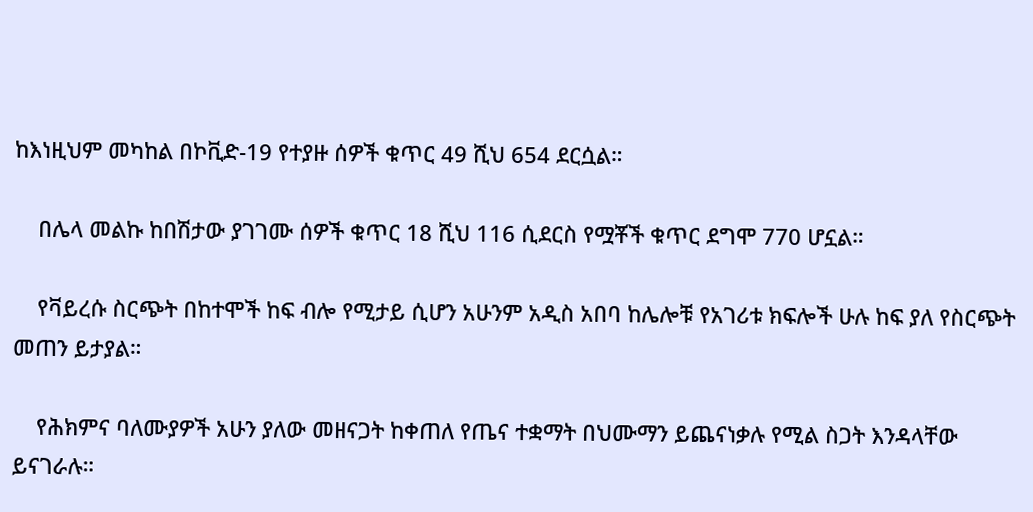ከእነዚህም መካከል በኮቪድ-19 የተያዙ ሰዎች ቁጥር 49 ሺህ 654 ደርሷል።

    በሌላ መልኩ ከበሽታው ያገገሙ ሰዎች ቁጥር 18 ሺህ 116 ሲደርስ የሟቾች ቁጥር ደግሞ 770 ሆኗል።

    የቫይረሱ ስርጭት በከተሞች ከፍ ብሎ የሚታይ ሲሆን አሁንም አዲስ አበባ ከሌሎቹ የአገሪቱ ክፍሎች ሁሉ ከፍ ያለ የስርጭት መጠን ይታያል።

    የሕክምና ባለሙያዎች አሁን ያለው መዘናጋት ከቀጠለ የጤና ተቋማት በህሙማን ይጨናነቃሉ የሚል ስጋት እንዳላቸው ይናገራሉ።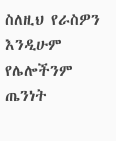ስለዚህ የራስዎን እንዲሁም የሌሎችንም ጤንነት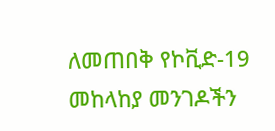ለመጠበቅ የኮቪድ-19 መከላከያ መንገዶችን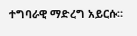ተግባራዊ ማድረግ አይርሱ።